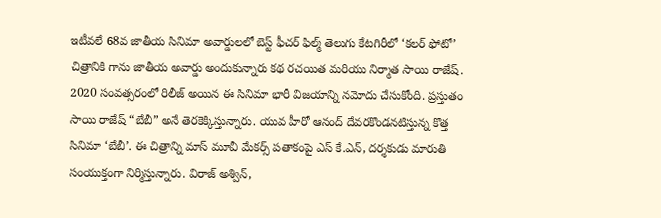ఇటీవలే 68వ జాతీయ సినిమా అవార్డులలో బెస్ట్ ఫీచర్ ఫిల్మ్ తెలుగు కేటగిరీలో ‘కలర్ ఫోటో’ చిత్రానికి గాను జాతీయ అవార్డు అందుకున్నారు కథ రచయిత మరియు నిర్మాత సాయి రాజేష్. 2020 సంవత్సరంలో రిలీజ్ అయిన ఈ సినిమా భారీ విజయాన్ని నమోదు చేసుకోంది. ప్రస్తుతం సాయి రాజేష్ “బేబీ” అనే తెరకెక్కిస్తున్నారు. యువ హీరో ఆనంద్ దేవరకొండనటిస్తున్న కొత్త సినిమా ‘బేబీ’. ఈ చిత్రాన్ని మాస్ మూవీ మేకర్స్ పతాకంపై ఎస్ కే.ఎన్, దర్శకుడు మారుతి సంయుక్తంగా నిర్మిస్తున్నారు. విరాజ్ అశ్విన్,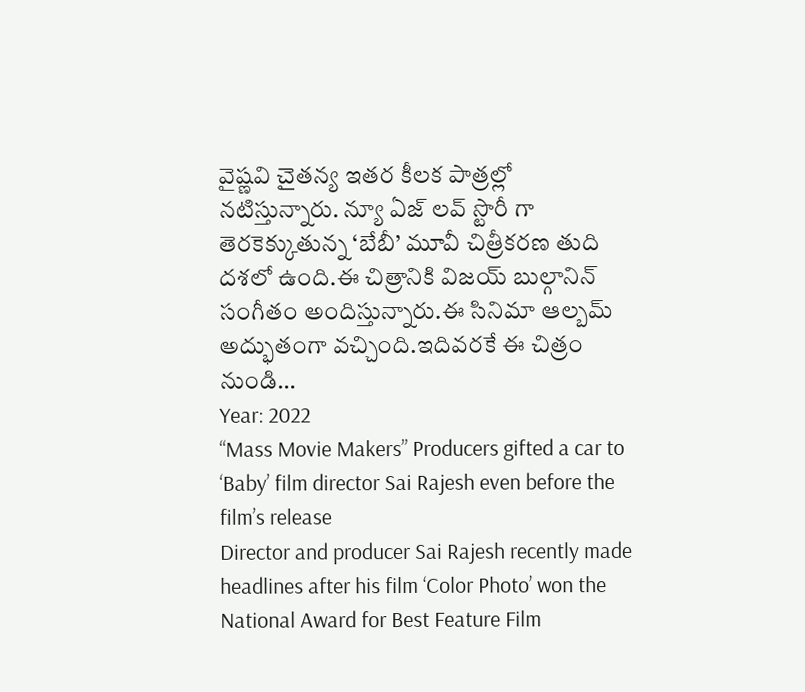వైష్ణవి చైతన్య ఇతర కీలక పాత్రల్లో నటిస్తున్నారు. న్యూ ఏజ్ లవ్ స్టొరీ గా తెరకెక్కుతున్న ‘బేబీ’ మూవీ చిత్రీకరణ తుది దశలో ఉంది.ఈ చిత్రానికి విజయ్ బుల్గానిన్ సంగీతం అందిస్తున్నారు.ఈ సినిమా ఆల్బమ్ అద్భుతంగా వచ్చింది.ఇదివరకే ఈ చిత్రం నుండి…
Year: 2022
“Mass Movie Makers” Producers gifted a car to ‘Baby’ film director Sai Rajesh even before the film’s release
Director and producer Sai Rajesh recently made headlines after his film ‘Color Photo’ won the National Award for Best Feature Film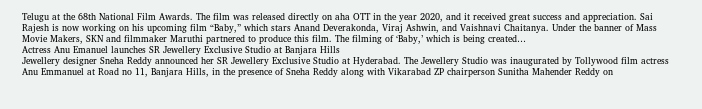Telugu at the 68th National Film Awards. The film was released directly on aha OTT in the year 2020, and it received great success and appreciation. Sai Rajesh is now working on his upcoming film “Baby,” which stars Anand Deverakonda, Viraj Ashwin, and Vaishnavi Chaitanya. Under the banner of Mass Movie Makers, SKN and filmmaker Maruthi partnered to produce this film. The filming of ‘Baby,’ which is being created…
Actress Anu Emanuel launches SR Jewellery Exclusive Studio at Banjara Hills
Jewellery designer Sneha Reddy announced her SR Jewellery Exclusive Studio at Hyderabad. The Jewellery Studio was inaugurated by Tollywood film actress Anu Emmanuel at Road no 11, Banjara Hills, in the presence of Sneha Reddy along with Vikarabad ZP chairperson Sunitha Mahender Reddy on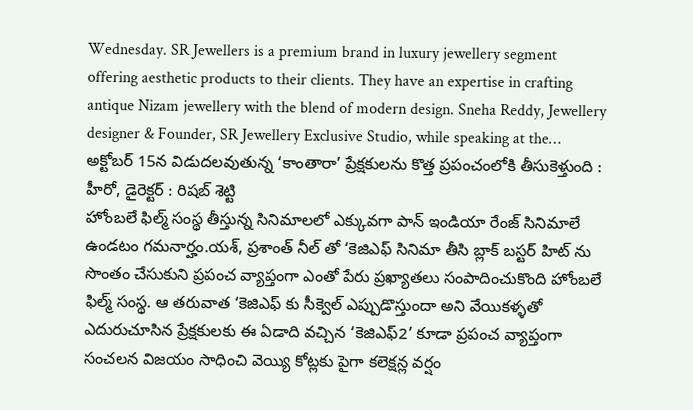Wednesday. SR Jewellers is a premium brand in luxury jewellery segment offering aesthetic products to their clients. They have an expertise in crafting antique Nizam jewellery with the blend of modern design. Sneha Reddy, Jewellery designer & Founder, SR Jewellery Exclusive Studio, while speaking at the…
అక్టోబర్ 15న విడుదలవుతున్న ‘కాంతారా’ ప్రేక్షకులను కొత్త ప్రపంచంలోకి తీసుకెళ్తుంది : హీరో, డైరెక్టర్ : రిషబ్ శెట్టి
హోంబలే ఫిల్మ్ సంస్థ తీస్తున్న సినిమాలలో ఎక్కువగా పాన్ ఇండియా రేంజ్ సినిమాలే ఉండటం గమనార్హం.యశ్, ప్రశాంత్ నీల్ తో ‘కెజిఎఫ్ సినిమా తీసి బ్లాక్ బస్టర్ హిట్ ను సొంతం చేసుకుని ప్రపంచ వ్యాప్తంగా ఎంతో పేరు ప్రఖ్యాతలు సంపాదించుకొంది హోంబలే ఫిల్మ్ సంస్థ. ఆ తరువాత ‘కెజిఎఫ్ కు సీక్వెల్ ఎప్పుడొస్తుందా అని వేయికళ్ళతో ఎదురుచూసిన ప్రేక్షకులకు ఈ ఏడాది వచ్చిన ‘కెజిఎఫ్2’ కూడా ప్రపంచ వ్యాప్తంగా సంచలన విజయం సాధించి వెయ్యి కోట్లకు పైగా కలెక్షన్ల వర్షం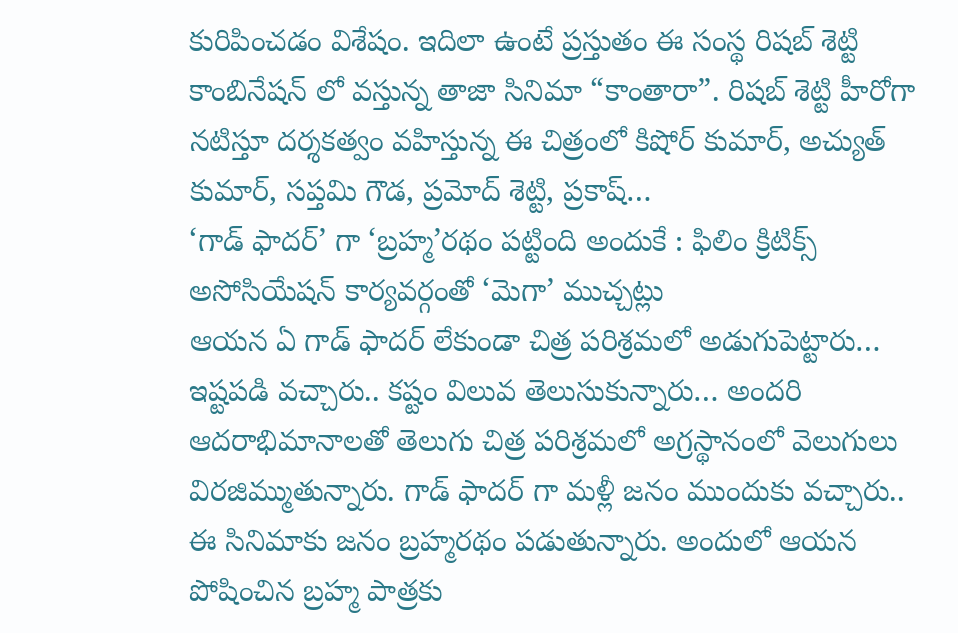కురిపించడం విశేషం. ఇదిలా ఉంటే ప్రస్తుతం ఈ సంస్థ రిషబ్ శెట్టి కాంబినేషన్ లో వస్తున్న తాజా సినిమా “కాంతారా”. రిషబ్ శెట్టి హీరోగా నటిస్తూ దర్శకత్వం వహిస్తున్న ఈ చిత్రంలో కిషోర్ కుమార్, అచ్యుత్ కుమార్, సప్తమి గౌడ, ప్రమోద్ శెట్టి, ప్రకాష్…
‘గాడ్ ఫాదర్’ గా ‘బ్రహ్మ’రథం పట్టింది అందుకే : ఫిలిం క్రిటిక్స్ అసోసియేషన్ కార్యవర్గంతో ‘మెగా’ ముచ్చట్లు
ఆయన ఏ గాడ్ ఫాదర్ లేకుండా చిత్ర పరిశ్రమలో అడుగుపెట్టారు… ఇష్టపడి వచ్చారు.. కష్టం విలువ తెలుసుకున్నారు… అందరి ఆదరాభిమానాలతో తెలుగు చిత్ర పరిశ్రమలో అగ్రస్థానంలో వెలుగులు విరజిమ్ముతున్నారు. గాడ్ ఫాదర్ గా మళ్లీ జనం ముందుకు వచ్చారు.. ఈ సినిమాకు జనం బ్రహ్మరథం పడుతున్నారు. అందులో ఆయన పోషించిన బ్రహ్మ పాత్రకు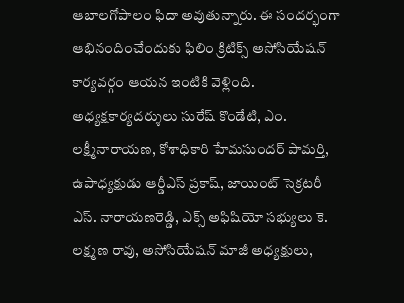ఆబాలగోపాలం ఫిదా అవుతున్నారు. ఈ సందర్భంగా ఆభినందించేందుకు ఫిలిం క్రిటిక్స్ అసోసియేషన్ కార్యవర్గం ఆయన ఇంటికి వెళ్లింది. అధ్యక్షకార్యదర్శులు సురేష్ కొండేటి, ఎం. లక్ష్మీనారాయణ, కోశాధికారి హేమసుందర్ పామర్తి, ఉపాధ్యక్షుడు ఆర్డీఎస్ ప్రకాష్, జాయింట్ సెక్రటరీ ఎస్. నారాయణరెడ్డి, ఎక్స్ అఫిషియో సభ్యులు కె. లక్ష్మణ రావు, అసోసియేషన్ మాజీ అధ్యక్షులు,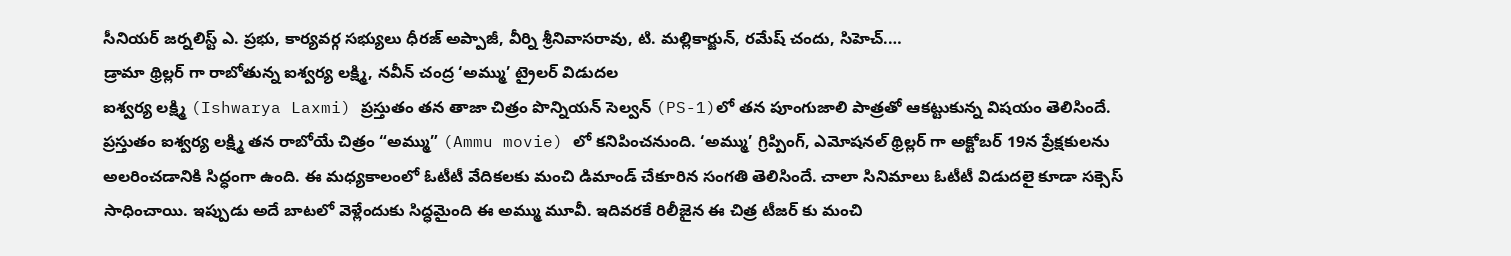సీనియర్ జర్నలిస్ట్ ఎ. ప్రభు, కార్యవర్గ సభ్యులు ధీరజ్ అప్పాజీ, వీర్ని శ్రీనివాసరావు, టి. మల్లికార్జున్, రమేష్ చందు, సిహెచ్.…
డ్రామా థ్రిల్లర్ గా రాబోతున్న ఐశ్వర్య లక్ష్మి, నవీన్ చంద్ర ‘అమ్ము’ ట్రైలర్ విడుదల
ఐశ్వర్య లక్ష్మి (Ishwarya Laxmi) ప్రస్తుతం తన తాజా చిత్రం పొన్నియన్ సెల్వన్ (PS-1)లో తన పూంగుజాలి పాత్రతో ఆకట్టుకున్న విషయం తెలిసిందే. ప్రస్తుతం ఐశ్వర్య లక్ష్మి తన రాబోయే చిత్రం “అమ్ము” (Ammu movie) లో కనిపించనుంది. ‘అమ్ము’ గ్రిప్పింగ్, ఎమోషనల్ థ్రిల్లర్ గా అక్టోబర్ 19న ప్రేక్షకులను అలరించడానికి సిద్ధంగా ఉంది. ఈ మధ్యకాలంలో ఓటీటీ వేదికలకు మంచి డిమాండ్ చేకూరిన సంగతి తెలిసిందే. చాలా సినిమాలు ఓటీటీ విడుదలై కూడా సక్సెస్ సాధించాయి. ఇప్పుడు అదే బాటలో వెళ్లేందుకు సిద్ధమైంది ఈ అమ్ము మూవీ. ఇదివరకే రిలీజైన ఈ చిత్ర టీజర్ కు మంచి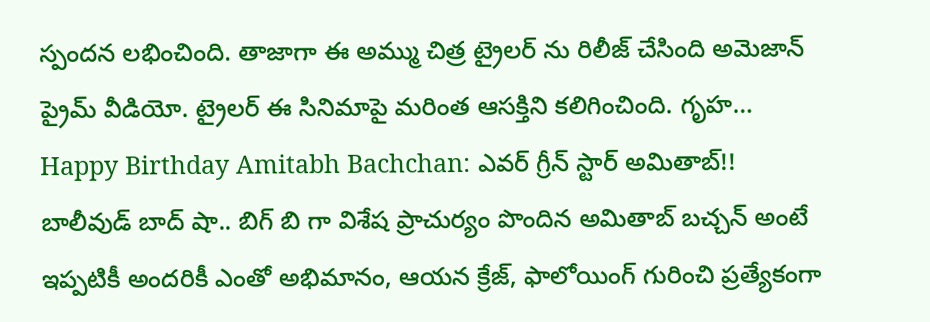స్పందన లభించింది. తాజాగా ఈ అమ్ము చిత్ర ట్రైలర్ ను రిలీజ్ చేసింది అమెజాన్ ప్రైమ్ వీడియో. ట్రైలర్ ఈ సినిమాపై మరింత ఆసక్తిని కలిగించింది. గృహ…
Happy Birthday Amitabh Bachchan: ఎవర్ గ్రీన్ స్టార్ అమితాబ్!!
బాలీవుడ్ బాద్ షా.. బిగ్ బి గా విశేష ప్రాచుర్యం పొందిన అమితాబ్ బచ్చన్ అంటే ఇప్పటికీ అందరికీ ఎంతో అభిమానం, ఆయన క్రేజ్, ఫాలోయింగ్ గురించి ప్రత్యేకంగా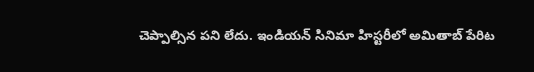చెప్పాల్సిన పని లేదు. ఇండియన్ సినిమా హిస్టరీలో అమితాబ్ పేరిట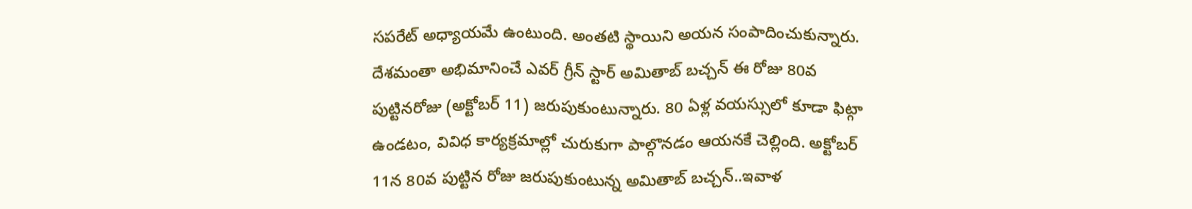సపరేట్ అధ్యాయమే ఉంటుంది. అంతటి స్థాయిని అయన సంపాదించుకున్నారు. దేశమంతా అభిమానించే ఎవర్ గ్రీన్ స్టార్ అమితాబ్ బచ్చన్ ఈ రోజు 80వ పుట్టినరోజు (అక్టోబర్ 11) జరుపుకుంటున్నారు. 80 ఏళ్ల వయస్సులో కూడా ఫిట్గా ఉండటం, వివిధ కార్యక్రమాల్లో చురుకుగా పాల్గొనడం ఆయనకే చెల్లింది. అక్టోబర్ 11న 80వ పుట్టిన రోజు జరుపుకుంటున్న అమితాబ్ బచ్చన్..ఇవాళ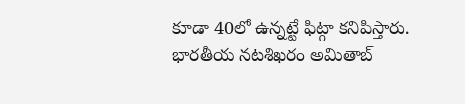కూడా 40లో ఉన్నట్టే ఫిట్గా కనిపిస్తారు. భారతీయ నటశిఖరం అమితాబ్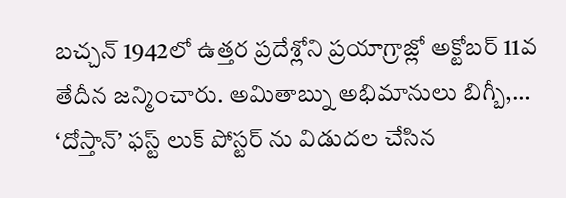బచ్చన్ 1942లో ఉత్తర ప్రదేశ్లోని ప్రయాగ్రాజ్లో అక్టోబర్ 11వ తేదీన జన్మించారు. అమితాబ్ను అభిమానులు బిగ్బీ,…
‘దోస్తాన్’ ఫస్ట్ లుక్ పోస్టర్ ను విడుదల చేసిన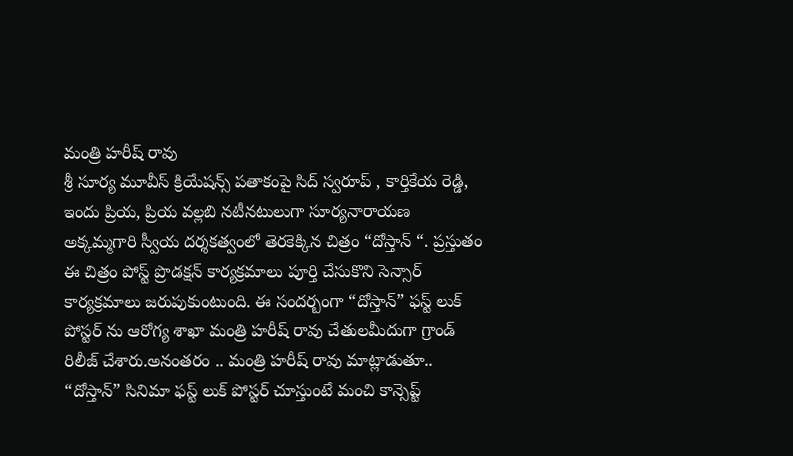మంత్రి హరీష్ రావు
శ్రీ సూర్య మూవీస్ క్రియేషన్స్ పతాకంపై సిద్ స్వరూప్ , కార్తికేయ రెడ్డి, ఇందు ప్రియ, ప్రియ వల్లబి నటీనటులుగా సూర్యనారాయణ అక్కమ్మగారి స్వీయ దర్శకత్వంలో తెరకెక్కిన చిత్రం “దోస్తాన్ “. ప్రస్తుతం ఈ చిత్రం పోస్ట్ ప్రొడక్షన్ కార్యక్రమాలు పూర్తి చేసుకొని సెన్సార్ కార్యక్రమాలు జరుపుకుంటుంది. ఈ సందర్బంగా “దోస్తాన్” ఫస్ట్ లుక్ పోస్టర్ ను ఆరోగ్య శాఖా మంత్రి హరీష్ రావు చేతులమీదుగా గ్రాండ్ రిలీజ్ చేశారు.అనంతరం .. మంత్రి హరీష్ రావు మాట్లాడుతూ.. “దోస్తాన్” సినిమా ఫస్ట్ లుక్ పోస్టర్ చూస్తుంటే మంచి కాన్సెప్ట్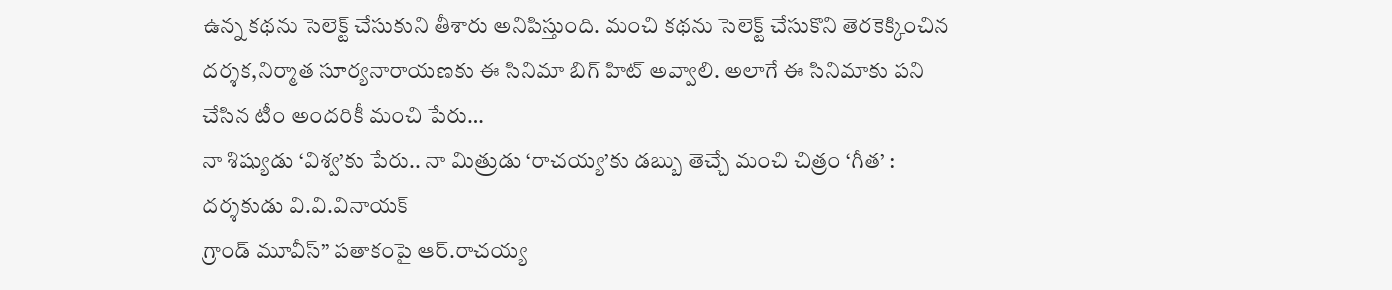ఉన్న కథను సెలెక్ట్ చేసుకుని తీశారు అనిపిస్తుంది. మంచి కథను సెలెక్ట్ చేసుకొని తెరకెక్కించిన దర్శక,నిర్మాత సూర్యనారాయణకు ఈ సినిమా బిగ్ హిట్ అవ్వాలి. అలాగే ఈ సినిమాకు పని చేసిన టీం అందరికీ మంచి పేరు…
నా శిష్యుడు ‘విశ్వ’కు పేరు.. నా మిత్రుడు ‘రాచయ్య’కు డబ్బు తెచ్చే మంచి చిత్రం ‘గీత’ : దర్శకుడు వి.వి.వినాయక్
గ్రాండ్ మూవీస్” పతాకంపై ఆర్.రాచయ్య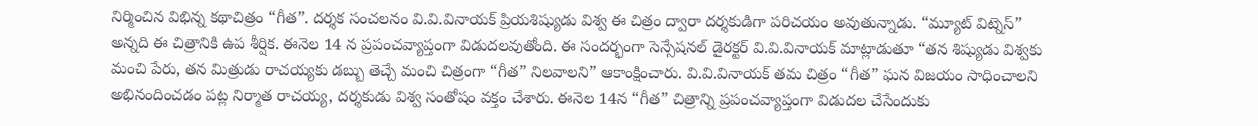నిర్మించిన విభిన్న కథాచిత్రం “గీత”. దర్శక సంచలనం వి.వి.వినాయక్ ప్రియశిష్యుడు విశ్వ ఈ చిత్రం ద్వారా దర్శకుడిగా పరిచయం అవుతున్నాడు. “మ్యూట్ విట్నెస్” అన్నది ఈ చిత్రానికి ఉప శీర్షిక. ఈనెల 14 న ప్రపంచవ్యాప్తంగా విడుదలవుతోంది. ఈ సందర్భంగా సెన్సేషనల్ డైరక్టర్ వి.వి.వినాయక్ మాట్లాడుతూ “తన శిష్యుడు విశ్వకు మంచి పేరు, తన మిత్రుడు రాచయ్యకు డబ్బు తెచ్చే మంచి చిత్రంగా “గీత” నిలవాలని” ఆకాంక్షించారు. వి.వి.వినాయక్ తమ చిత్రం “గీత” ఘన విజయం సాధించాలని అభినందించడం పట్ల నిర్మాత రాచయ్య, దర్శకుడు విశ్వ సంతోషం వక్తం చేశారు. ఈనెల 14న “గీత” చిత్రాన్ని ప్రపంచవ్యాప్తంగా విడుదల చేసేందుకు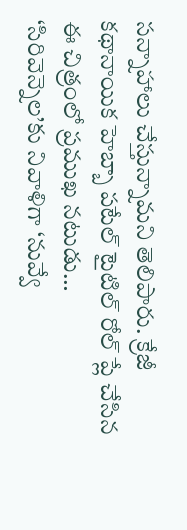సన్నాహాలు చేస్తున్నామని తెలిపారు. క్రేజీ కథానాయిక హెబ్బా పటేల్ టైటిల్ రోల్ ప్లే చేసిన ఈ చిత్రంలో ప్రముఖ నటుడు…
‘సిరివెన్నెల’కు నివాళిగా ‘నువ్వే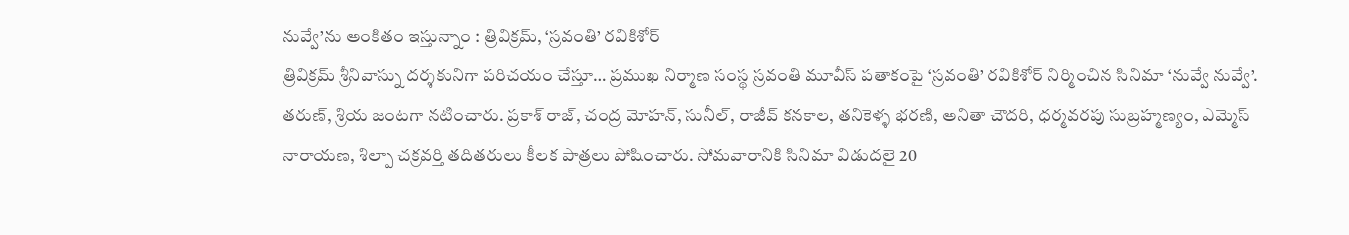నువ్వే’ను అంకితం ఇస్తున్నాం : త్రివిక్రమ్, ‘స్రవంతి’ రవికిశోర్
త్రివిక్రమ్ శ్రీనివాస్ను దర్శకునిగా పరిచయం చేస్తూ… ప్రముఖ నిర్మాణ సంస్థ స్రవంతి మూవీస్ పతాకంపై ‘స్రవంతి’ రవికిశోర్ నిర్మించిన సినిమా ‘నువ్వే నువ్వే’. తరుణ్, శ్రియ జంటగా నటించారు. ప్రకాశ్ రాజ్, చంద్ర మోహన్, సునీల్, రాజీవ్ కనకాల, తనికెళ్ళ భరణి, అనితా చౌదరి, ధర్మవరపు సుబ్రహ్మణ్యం, ఎమ్మెస్ నారాయణ, శిల్పా చక్రవర్తి తదితరులు కీలక పాత్రలు పోషించారు. సోమవారానికి సినిమా విడుదలై 20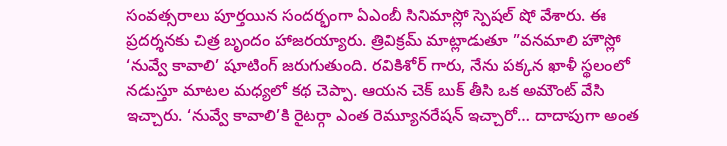సంవత్సరాలు పూర్తయిన సందర్భంగా ఏఎంబీ సినిమాస్లో స్పెషల్ షో వేశారు. ఈ ప్రదర్శనకు చిత్ర బృందం హాజరయ్యారు. త్రివిక్రమ్ మాట్లాడుతూ ”వనమాలి హౌస్లో ‘నువ్వే కావాలి’ షూటింగ్ జరుగుతుంది. రవికిశోర్ గారు, నేను పక్కన ఖాళీ స్థలంలో నడుస్తూ మాటల మధ్యలో కథ చెప్పా. ఆయన చెక్ బుక్ తీసి ఒక అమౌంట్ వేసి ఇచ్చారు. ‘నువ్వే కావాలి’కి రైటర్గా ఎంత రెమ్యూనరేషన్ ఇచ్చారో… దాదాపుగా అంత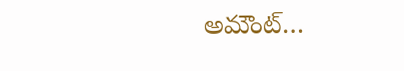అమౌంట్…